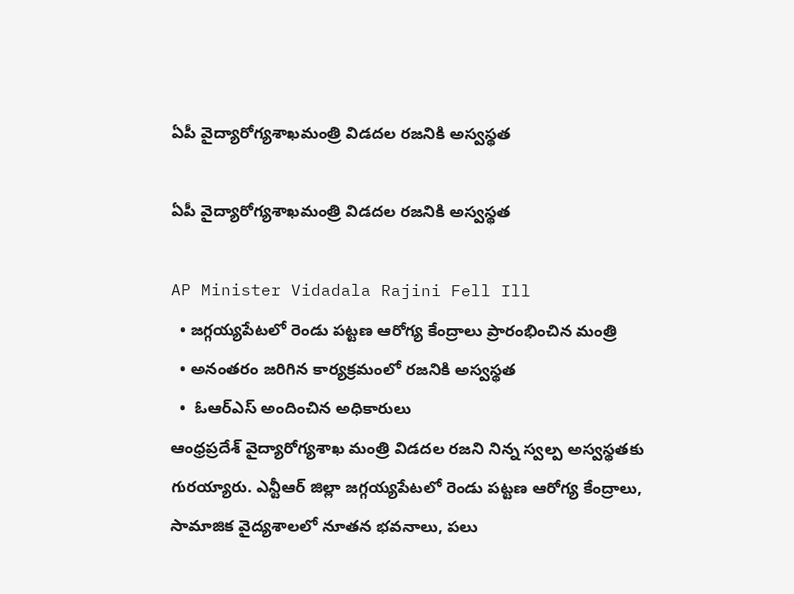ఏపీ వైద్యారోగ్యశాఖమంత్రి విడదల రజనికి అస్వస్థత

ఏపీ వైద్యారోగ్యశాఖమంత్రి విడదల రజనికి అస్వస్థత

AP Minister Vidadala Rajini Fell Ill
  • జగ్గయ్యపేటలో రెండు పట్టణ ఆరోగ్య కేంద్రాలు ప్రారంభించిన మంత్రి
  • అనంతరం జరిగిన కార్యక్రమంలో రజనికి అస్వస్థత
  •  ఓఆర్ఎస్ అందించిన అధికారులు
ఆంధ్రప్రదేశ్ వైద్యారోగ్యశాఖ మంత్రి విడదల రజని నిన్న స్వల్ప అస్వస్థతకు గురయ్యారు. ఎన్టీఆర్ జిల్లా జగ్గయ్యపేటలో రెండు పట్టణ ఆరోగ్య కేంద్రాలు, సామాజిక వైద్యశాలలో నూతన భవనాలు, పలు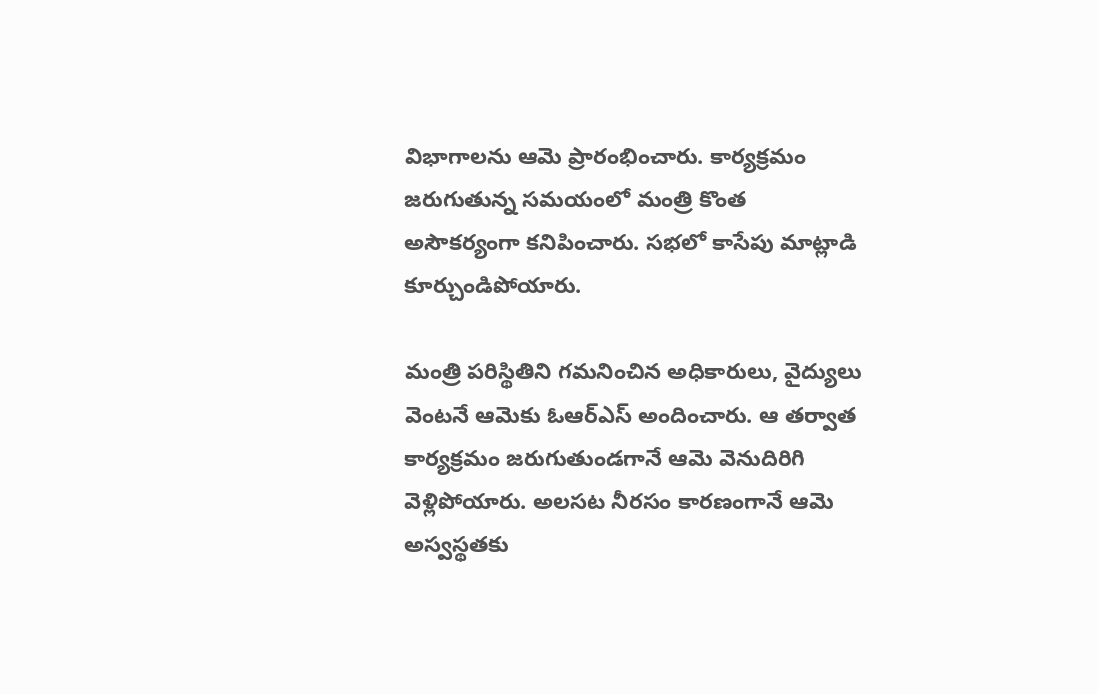విభాగాలను ఆమె ప్రారంభించారు. కార్యక్రమం జరుగుతున్న సమయంలో మంత్రి కొంత అసౌకర్యంగా కనిపించారు. సభలో కాసేపు మాట్లాడి కూర్చుండిపోయారు.

మంత్రి పరిస్థితిని గమనించిన అధికారులు, వైద్యులు వెంటనే ఆమెకు ఓఆర్ఎస్ అందించారు. ఆ తర్వాత కార్యక్రమం జరుగుతుండగానే ఆమె వెనుదిరిగి వెళ్లిపోయారు. అలసట నీరసం కారణంగానే ఆమె అస్వస్థతకు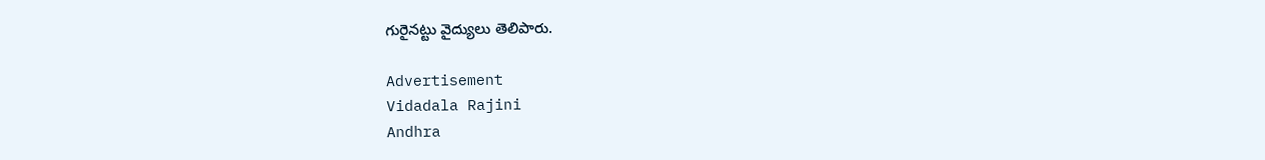గురైనట్టు వైద్యులు తెలిపారు.

Advertisement
Vidadala Rajini
Andhra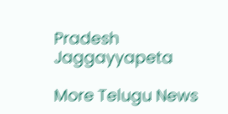Pradesh
Jaggayyapeta

More Telugu News